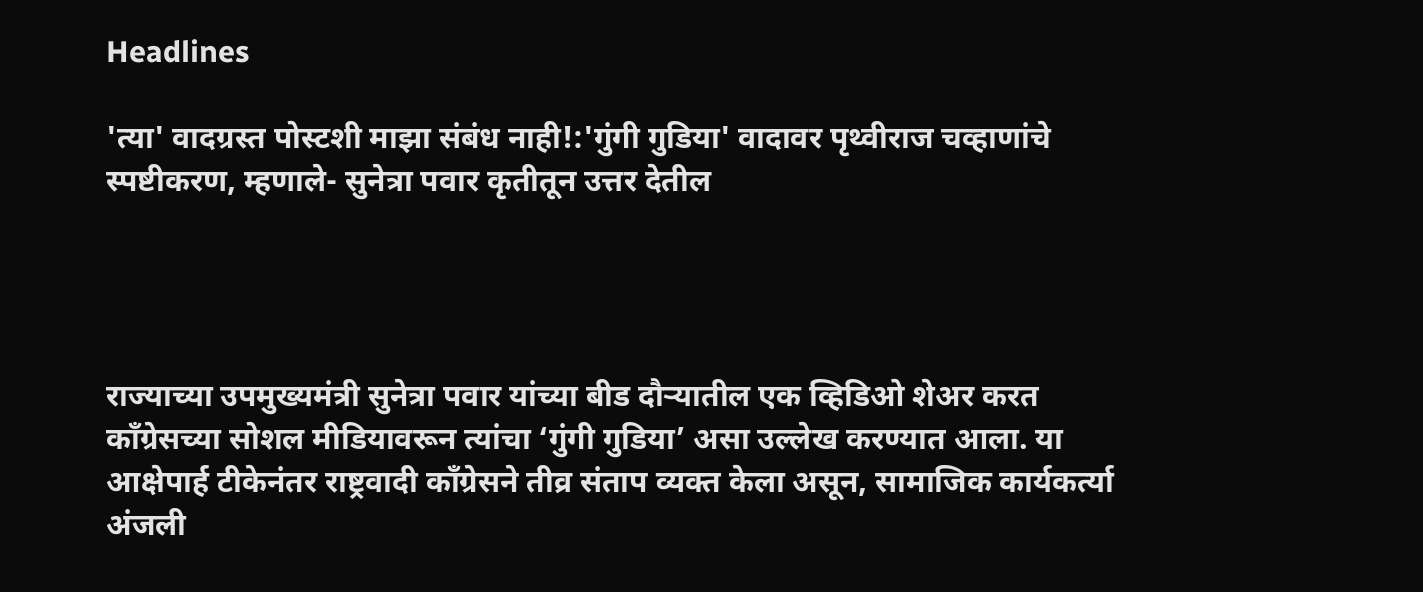Headlines

'त्या' वादग्रस्त पोस्टशी माझा संबंध नाही!:'गुंगी गुडिया' वादावर पृथ्वीराज चव्हाणांचे स्पष्टीकरण, म्हणाले- सुनेत्रा पवार कृतीतून उत्तर देतील




राज्याच्या उपमुख्यमंत्री सुनेत्रा पवार यांच्या बीड दौऱ्यातील एक व्हिडिओ शेअर करत काँग्रेसच्या सोशल मीडियावरून त्यांचा ‘गुंगी गुडिया’ असा उल्लेख करण्यात आला. या आक्षेपार्ह टीकेनंतर राष्ट्रवादी काँग्रेसने तीव्र संताप व्यक्त केला असून, सामाजिक कार्यकर्त्या अंजली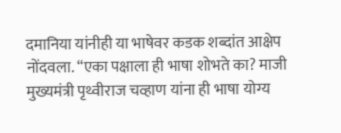दमानिया यांनीही या भाषेवर कडक शब्दांत आक्षेप नोंदवला. “एका पक्षाला ही भाषा शोभते का? माजी मुख्यमंत्री पृथ्वीराज चव्हाण यांना ही भाषा योग्य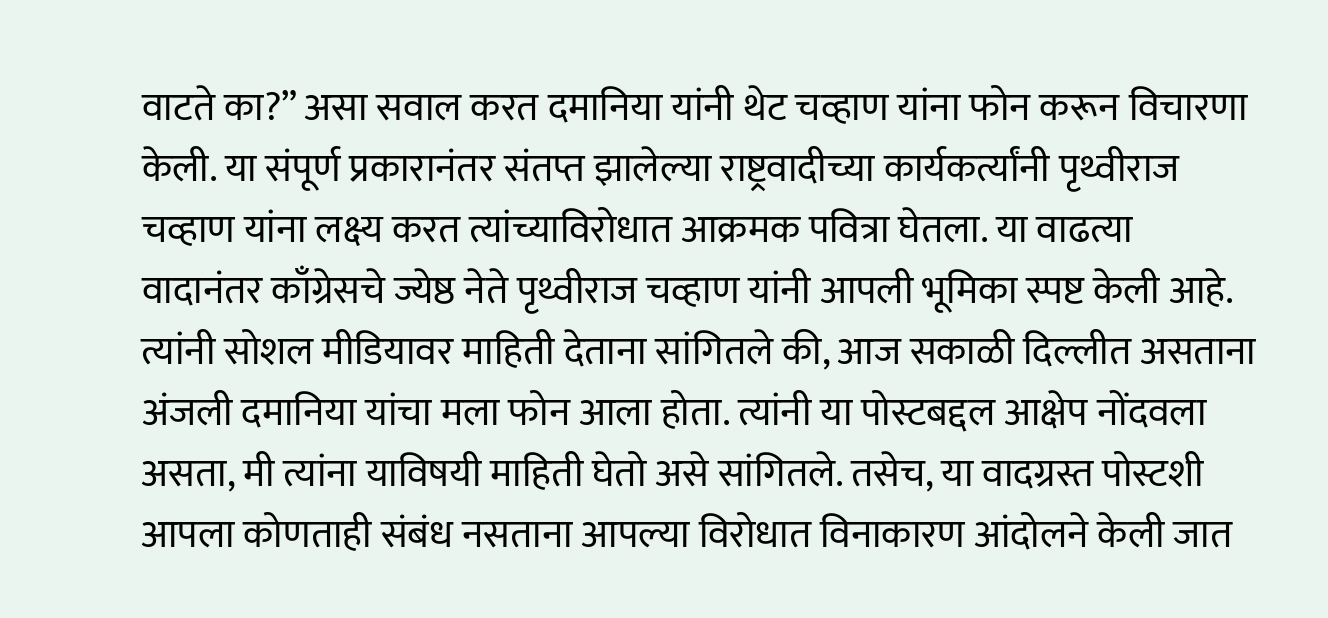वाटते का?” असा सवाल करत दमानिया यांनी थेट चव्हाण यांना फोन करून विचारणा केली. या संपूर्ण प्रकारानंतर संतप्त झालेल्या राष्ट्रवादीच्या कार्यकर्त्यांनी पृथ्वीराज चव्हाण यांना लक्ष्य करत त्यांच्याविरोधात आक्रमक पवित्रा घेतला. या वाढत्या वादानंतर काँग्रेसचे ज्येष्ठ नेते पृथ्वीराज चव्हाण यांनी आपली भूमिका स्पष्ट केली आहे. त्यांनी सोशल मीडियावर माहिती देताना सांगितले की, आज सकाळी दिल्लीत असताना अंजली दमानिया यांचा मला फोन आला होता. त्यांनी या पोस्टबद्दल आक्षेप नोंदवला असता, मी त्यांना याविषयी माहिती घेतो असे सांगितले. तसेच, या वादग्रस्त पोस्टशी आपला कोणताही संबंध नसताना आपल्या विरोधात विनाकारण आंदोलने केली जात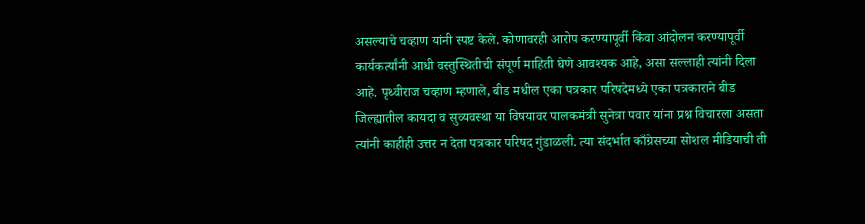असल्याचे चव्हाण यांनी स्पष्ट केले. कोणावरही आरोप करण्यापूर्वी किंवा आंदोलन करण्यापूर्वी कार्यकर्त्यांनी आधी वस्तुस्थितीची संपूर्ण माहिती घेणे आवश्यक आहे, असा सल्लाही त्यांनी दिला आहे. पृथ्वीराज चव्हाण म्हणाले, बीड मधील एका पत्रकार परिषदेमध्ये एका पत्रकाराने बीड जिल्ह्यातील कायदा व सुव्यवस्था या विषयावर पालकमंत्री सुनेत्रा पवार यांना प्रश्न विचारला असता त्यांनी काहीही उत्तर न देता पत्रकार परिषद गुंडाळली‌. त्या संदर्भात काँग्रेसच्या सोशल मीडियाची ती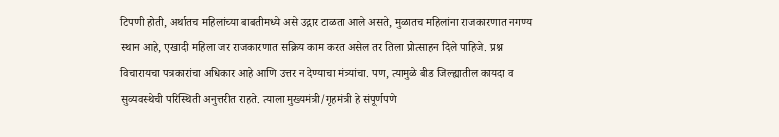टिपणी होती, अर्थातच महिलांच्या बाबतीमध्ये असे उद्गार टाळता आले असते, मुळातच महिलांना राजकारणात नगण्य स्थान आहे, एखादी महिला जर राजकारणात सक्रिय काम करत असेल तर तिला प्रोत्साहन दिले पाहिजे. प्रश्न विचारायचा पत्रकारांचा अधिकार आहे आणि उत्तर न देण्याचा मंत्र्यांचा. पण, त्यामुळे बीड जिल्ह्यातील कायदा व सुव्यवस्थेची परिस्थिती अनुत्तरीत राहते. त्याला मुख्यमंत्री/गृहमंत्री हे संपूर्णपणे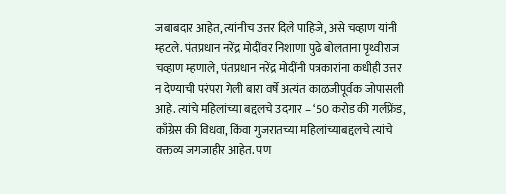जबाबदार आहेत, त्यांनीच उत्तर दिले पाहिजे, असे चव्हाण यांनी म्हटले. पंतप्रधान नरेंद्र मोदींवर निशाणा पुढे बोलताना पृथ्वीराज चव्हाण म्हणाले, पंतप्रधान नरेंद्र मोदींनी पत्रकारांना कधीही उत्तर न देण्याची परंपरा गेली बारा वर्षे अत्यंत काळजीपूर्वक जोपासली आहे. त्यांचे महिलांच्या बद्दलचे उदगार – ‘50 करोड की गर्लफ्रेंड, काँग्रेस की विधवा, किंवा गुजरातच्या महिलांच्याबद्दलचे त्यांचे वक्तव्य जगजाहीर आहेत. पण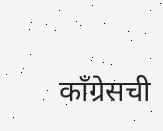कॉंग्रेसची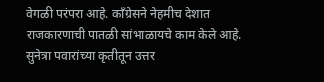वेगळी परंपरा आहे. कॉंग्रेसने नेहमीच देशात राजकारणाची पातळी सांभाळायचे काम केले आहे. सुनेत्रा पवारांच्या कृतीतून उत्तर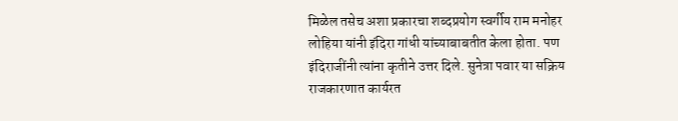मिळेल तसेच अशा प्रकारचा शब्दप्रयोग स्वर्गीय राम मनोहर लोहिया यांनी इंदिरा गांधी यांच्याबाबतीत केला होता. पण इंदिराजींनी त्यांना कृतीने उत्तर दिले. सुनेत्रा पवार या सक्रिय राजकारणात कार्यरत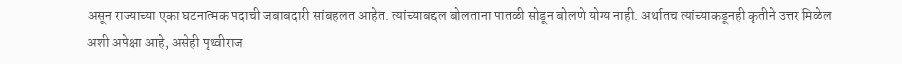असून राज्याच्या एका घटनात्मक पदाची जबाबदारी सांबहलत आहेत. त्यांच्याबद्दल बोलताना पातळी सोडून बोलणे योग्य नाही. अर्थातच त्यांच्याकडूनही कृतीने उत्तर मिळेल अशी अपेक्षा आहे, असेही पृथ्वीराज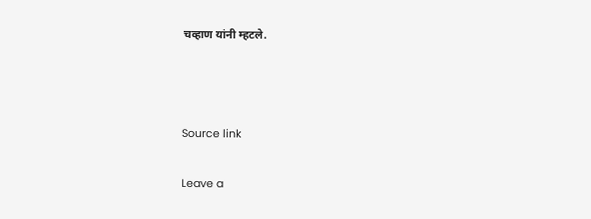चव्हाण यांनी म्हटले.



Source link

Leave a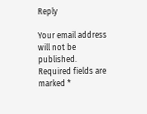Reply

Your email address will not be published. Required fields are marked *